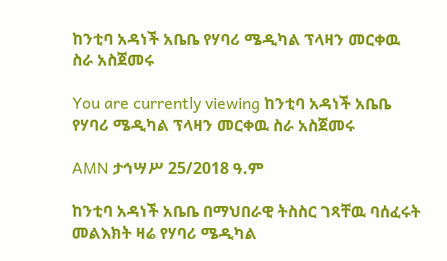ከንቲባ አዳነች አቤቤ የሃባሪ ሜዲካል ፕላዛን መርቀዉ ስራ አስጀመሩ

You are currently viewing ከንቲባ አዳነች አቤቤ የሃባሪ ሜዲካል ፕላዛን መርቀዉ ስራ አስጀመሩ

AMN ታኅሣሥ 25/2018 ዓ.ም

ከንቲባ አዳነች አቤቤ በማህበራዊ ትስስር ገጻቸዉ ባሰፈሩት መልእክት ዛሬ የሃባሪ ሜዲካል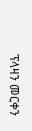ፕላዛን መርቀን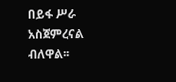በይፋ ሥራ አስጀምረናል ብለዋል፡፡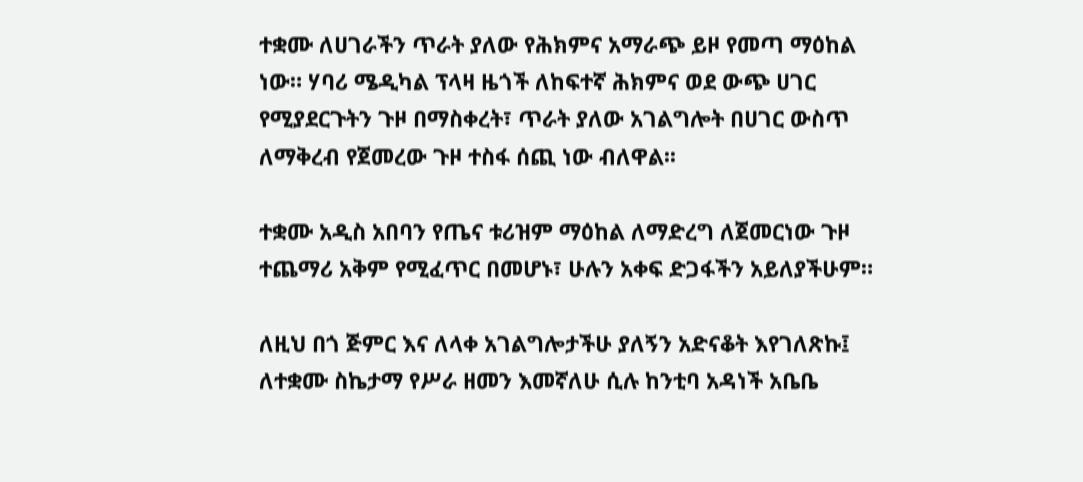ተቋሙ ለሀገራችን ጥራት ያለው የሕክምና አማራጭ ይዞ የመጣ ማዕከል ነው። ሃባሪ ሜዲካል ፕላዛ ዜጎች ለከፍተኛ ሕክምና ወደ ውጭ ሀገር የሚያደርጉትን ጉዞ በማስቀረት፣ ጥራት ያለው አገልግሎት በሀገር ውስጥ ለማቅረብ የጀመረው ጉዞ ተስፋ ሰጪ ነው ብለዋል፡፡

ተቋሙ አዲስ አበባን የጤና ቱሪዝም ማዕከል ለማድረግ ለጀመርነው ጉዞ ተጨማሪ አቅም የሚፈጥር በመሆኑ፣ ሁሉን አቀፍ ድጋፋችን አይለያችሁም።

ለዚህ በጎ ጅምር እና ለላቀ አገልግሎታችሁ ያለኝን አድናቆት እየገለጽኩ፤ ለተቋሙ ስኬታማ የሥራ ዘመን እመኛለሁ ሲሉ ከንቲባ አዳነች አቤቤ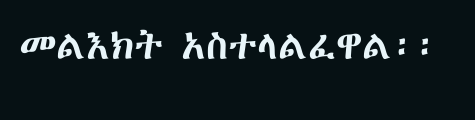መልእክት አስተላልፈዋል፡፡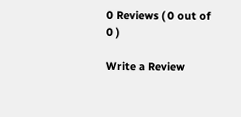0 Reviews ( 0 out of 0 )

Write a Review